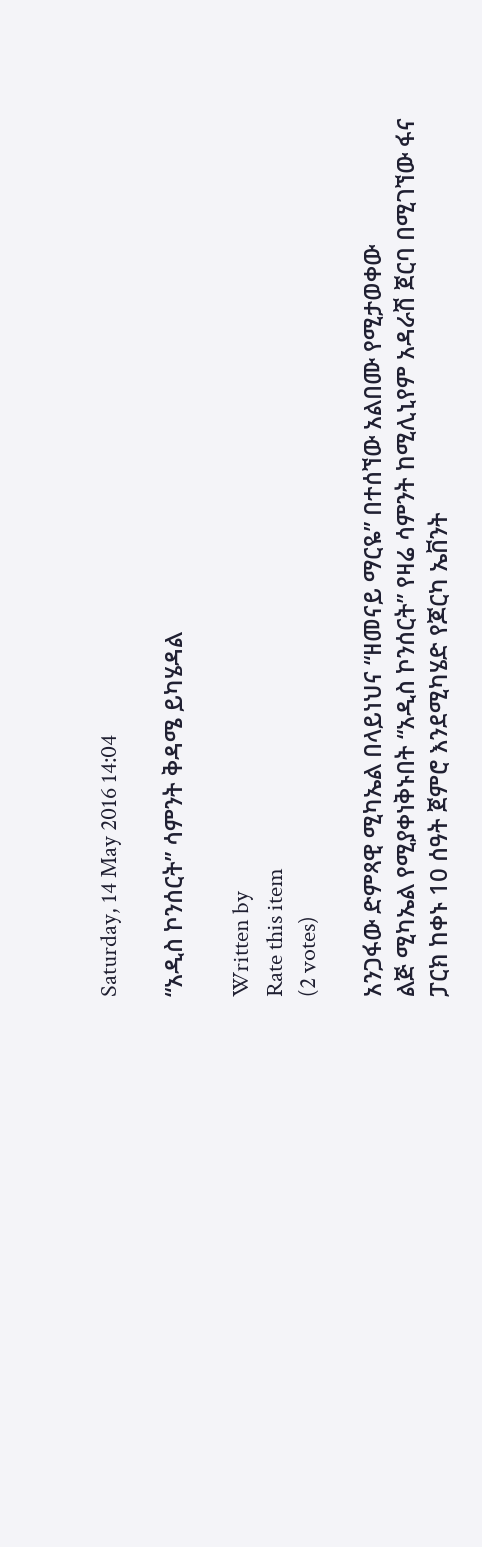Saturday, 14 May 2016 14:04

“አዲስ ኮንሰርት” ሳምንት ቅዳሜ ይካሄዳል

Written by
Rate this item
(2 votes)

አንጋፋው ድምጻዊ ሚካኤል በላይነህና “ዘመናይ ማርዬ” በተሰኘው አልበሙ የሚታወቀው
ልጅ ሚካኤል የሚያቀነቅኑበት “አዲስ ኮንሰርት” የዛሬ ሳምንት ከሚሊኒየም አዳራሽ ጀርባ በሚገኘው ፋና ፓርክ ከቀኑ 10 ሰዓት ጀምሮ እንደሚካሄድ የጆርካ ኤቨንት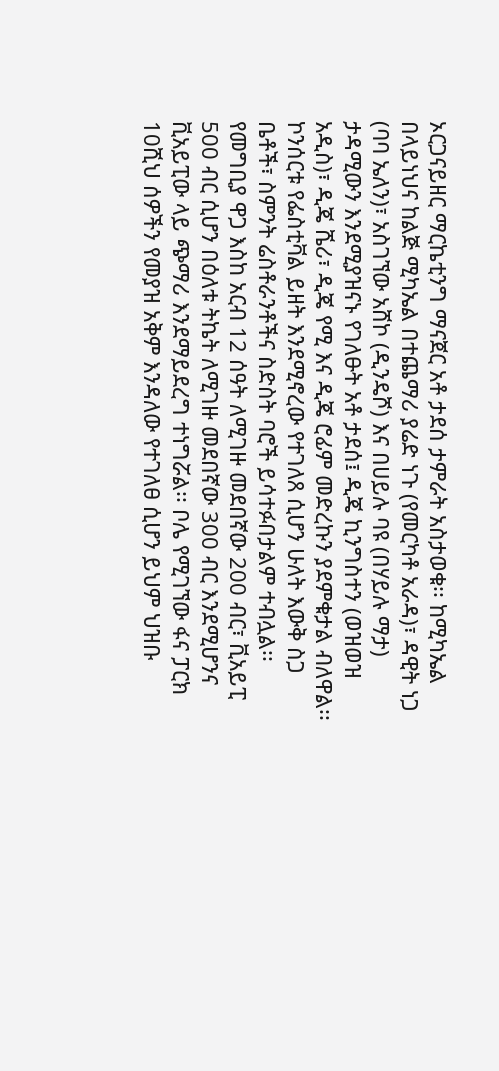ኦርጋናይዘር ማርኬቲንግ ማናጀር አቶ ታደሰ ታምራት አስታወቁ፡፡ ከሚካኤል በላይነህና ከልጅ ሚካኤል በተጨማሪ ያሬድ ነጉ (የመርካቶ አራዳ)፣ ዳዊት ነጋ (ባባ ኤለን)፣ አስገኘው አሸኮ (ዲንዴሾ) እና በሀይሉ ባዩ (በሃይሉ ማታ) ታዳሚውን እንደሚያዝናኑ የገለፁት አቶ ታደሰ፤ ዲጄ ኪንግስተን (ወዝወዝ አዲስ)፣ ዲጄ ሼሪ፣ ዲጄ የሚ እና ዲጄ ሮፊም መድረኩን ያደምቁታል ብለዋል፡፡ ኮንሰርቱ የፌስቲቫል ይዘት እንደሚኖረው የተገለጸ ሲሆን ሁለት እውቅ ስጋ ቤቶች፣ ስምንት ሬስቶራንቶችና ስድስት ባሮች ይሳተፉበታልም ተብሏል፡፡ የመግቢያ ዋጋ እስከ አርብ 12 ሰዓት ለሚገዙ መደበኛው 200 ብር፣ ቪአይፒ 500 ብር ሲሆን በዕለቱ ትኬት ለሚገዙ መደበኛው 300 ብር እንደሚሆንና ቪአይፒው ላይ ጭማሪ እንደማይደረግ ተነግሯል፡፡ ቦሌ የሚገኘው ፋና ፓርክ 10ሺህ ሰዎችን የመያዝ አቅም እንዳለው የተገለፀ ሲሆን ይህም ህዝቡ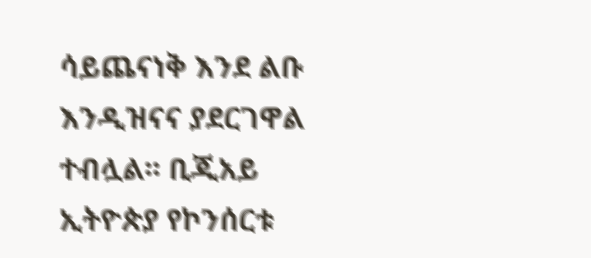ሳይጨናነቅ እንደ ልቡ እንዲዝናና ያደርገዋል ተብሏል፡፡ ቢጂአይ ኢትዮጵያ የኮንሰርቱ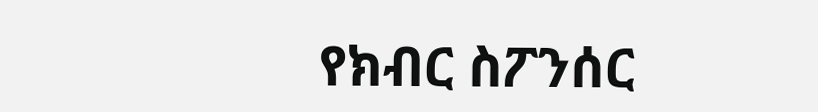የክብር ስፖንሰር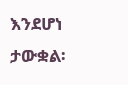እንደሆነ ታውቋል፡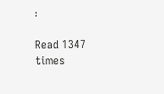፡

Read 1347 times